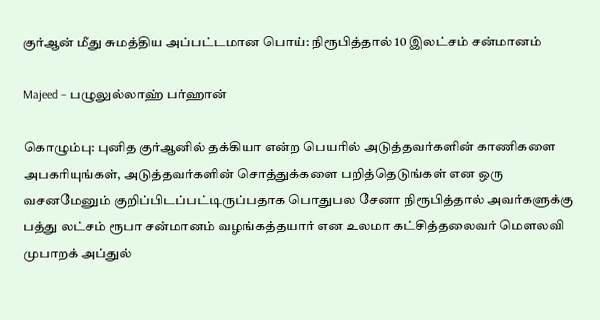குர்ஆன் மீது சுமத்திய அப்பட்டமான பொய்: நிரூபித்தால் 10 இலட்சம் சன்மானம்

Majeed – பழுலுல்லாஹ் பர்ஹான்

கொழும்பு: புனித குர்ஆனில் தக்கியா என்ற பெயரில் அடுத்தவர்களின் காணிகளை அபகரியுங்கள், அடுத்தவர்களின் சொத்துக்களை பறித்தெடுங்கள் என ஒரு வசனமேனும் குறிப்பிடப்பட்டிருப்பதாக பொதுபல சேனா நிரூபித்தால் அவர்களுக்கு பத்து லட்சம் ரூபா சன்மானம் வழங்கத்தயார் என உலமா கட்சித்தலைவர் மௌலவி முபாறக் அப்துல்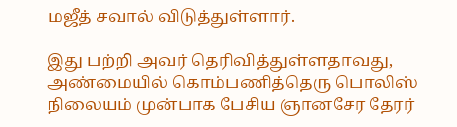மஜீத் சவால் விடுத்துள்ளார்.

இது பற்றி அவர் தெரிவித்துள்ளதாவது, அண்மையில் கொம்பணித்தெரு பொலிஸ் நிலையம் முன்பாக பேசிய ஞானசேர தேரர்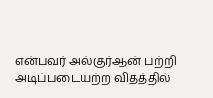என்பவர் அல்குர்ஆன் பற்றி அடிப்படையற்ற விதத்தில்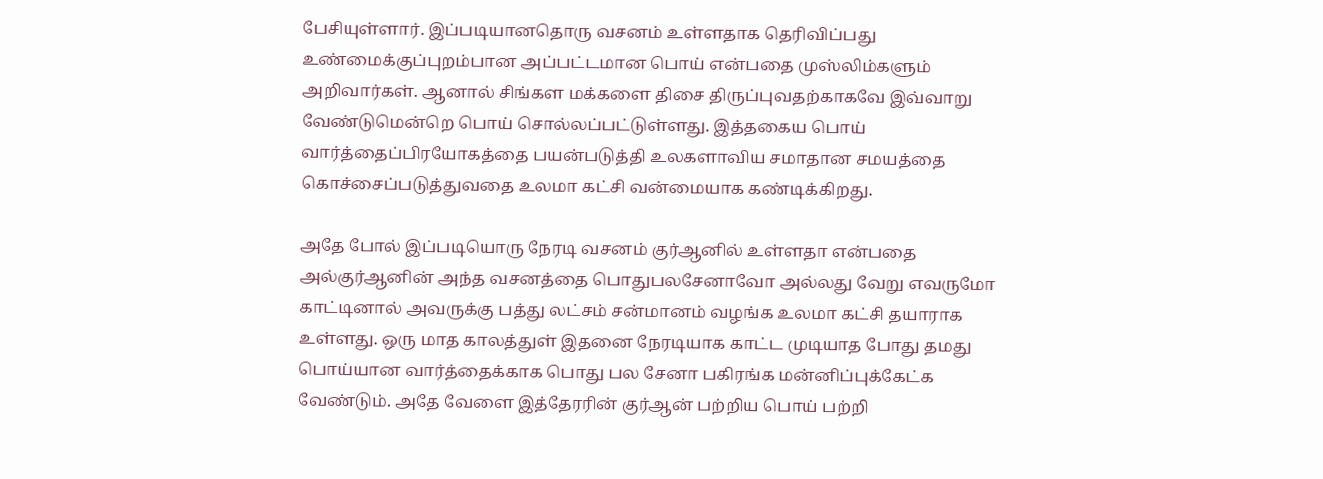பேசியுள்ளார். இப்படியானதொரு வசனம் உள்ளதாக தெரிவிப்பது உண்மைக்குப்புறம்பான அப்பட்டமான பொய் என்பதை முஸ்லிம்களும் அறிவார்கள். ஆனால் சிங்கள மக்களை திசை திருப்புவதற்காகவே இவ்வாறு வேண்டுமென்றெ பொய் சொல்லப்பட்டுள்ளது. இத்தகைய பொய் வார்த்தைப்பிரயோகத்தை பயன்படுத்தி உலகளாவிய சமாதான சமயத்தை கொச்சைப்படுத்துவதை உலமா கட்சி வன்மையாக கண்டிக்கிறது.

அதே போல் இப்படியொரு நேரடி வசனம் குர்ஆனில் உள்ளதா என்பதை அல்குர்ஆனின் அந்த வசனத்தை பொதுபலசேனாவோ அல்லது வேறு எவருமோ காட்டினால் அவருக்கு பத்து லட்சம் சன்மானம் வழங்க உலமா கட்சி தயாராக உள்ளது. ஒரு மாத காலத்துள் இதனை நேரடியாக காட்ட முடியாத போது தமது பொய்யான வார்த்தைக்காக பொது பல சேனா பகிரங்க மன்னிப்புக்கேட்க வேண்டும். அதே வேளை இத்தேரரின் குர்ஆன் பற்றிய பொய் பற்றி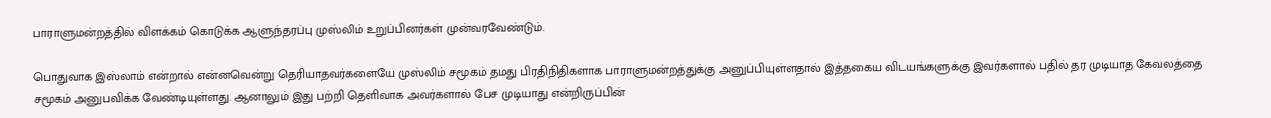பாராளுமன்றத்தில் விளக்கம் கொடுக்க ஆளுந்தரப்பு முஸ்லிம் உறுப்பினர்கள் முன்வரவேண்டும்.

பொதுவாக இஸ்லாம் என்றால் என்னவென்று தெரியாதவர்களையே முஸ்லிம் சமூகம் தமது பிரதிநிதிகளாக பாராளுமன்றத்துக்கு அனுப்பியுள்ளதால் இத்தகைய விடயங்களுக்கு இவர்களால் பதில் தர முடியாத கேவலத்தை சமூகம் அனுபவிக்க வேண்டியுள்ளது. ஆனாலும் இது பற்றி தெளிவாக அவர்களால் பேச முடியாது என்றிருப்பின்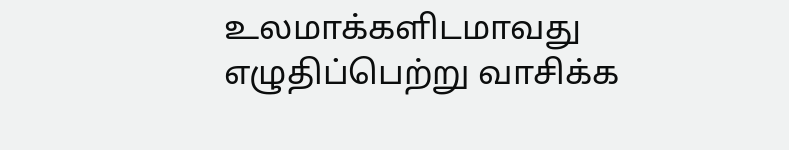உலமாக்களிடமாவது எழுதிப்பெற்று வாசிக்க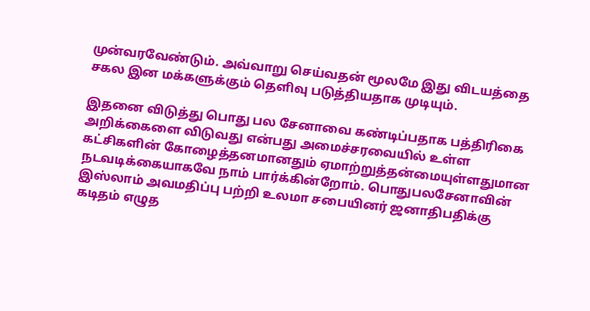முன்வரவேண்டும். அவ்வாறு செய்வதன் மூலமே இது விடயத்தை சகல இன மக்களுக்கும் தெளிவு படுத்தியதாக முடியும்.

இதனை விடுத்து பொது பல சேனாவை கண்டிப்பதாக பத்திரிகை அறிக்கைளை விடுவது என்பது அமைச்சரவையில் உள்ள கட்சிகளின் கோழைத்தனமானதும் ஏமாற்றுத்தன்மையுள்ளதுமான நடவடிக்கையாகவே நாம் பார்க்கின்றோம். பொதுபலசேனாவின் இஸ்லாம் அவமதிப்பு பற்றி உலமா சபையினர் ஜனாதிபதிக்கு கடிதம் எழுத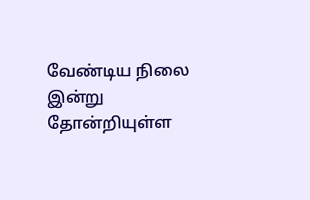வேண்டிய நிலை இன்று தோன்றியுள்ள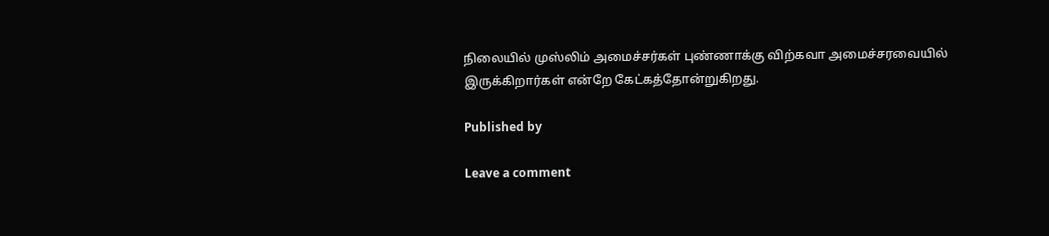நிலையில் முஸ்லிம் அமைச்சர்கள் புண்ணாக்கு விற்கவா அமைச்சரவையில் இருக்கிறார்கள் என்றே கேட்கத்தோன்றுகிறது.

Published by

Leave a comment